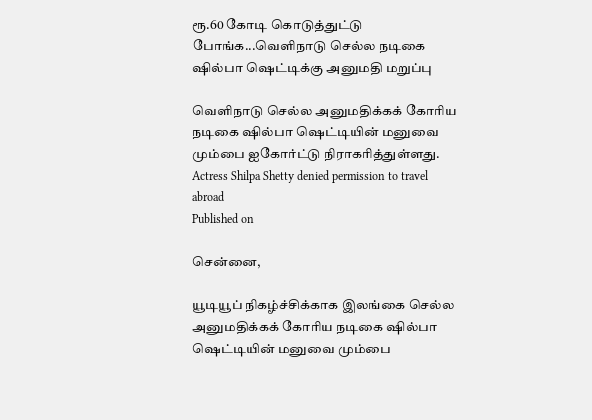ரூ.60 கோடி கொடுத்துட்டு போங்க...வெளிநாடு செல்ல நடிகை ஷில்பா ஷெட்டிக்கு அனுமதி மறுப்பு

வெளிநாடு செல்ல அனுமதிக்கக் கோரிய நடிகை ஷில்பா ஷெட்டியின் மனுவை மும்பை ஐகோர்ட்டு நிராகரித்துள்ளது.
Actress Shilpa Shetty denied permission to travel abroad
Published on

சென்னை,

யூடியூப் நிகழ்ச்சிக்காக இலங்கை செல்ல அனுமதிக்கக் கோரிய நடிகை ஷில்பா ஷெட்டியின் மனுவை மும்பை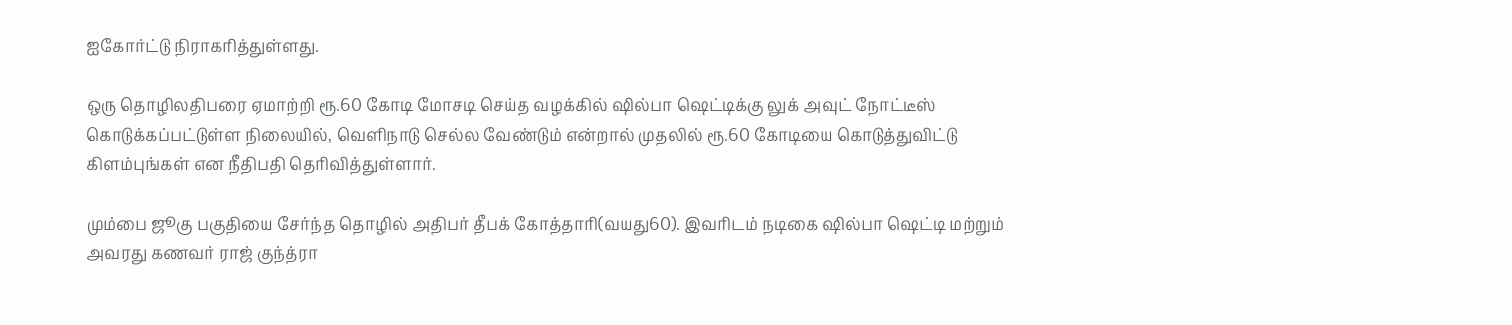ஐகோர்ட்டு நிராகரித்துள்ளது.

ஒரு தொழிலதிபரை ஏமாற்றி ரூ.60 கோடி மோசடி செய்த வழக்கில் ஷில்பா ஷெட்டிக்கு லுக் அவுட் நோட்டீஸ் கொடுக்கப்பட்டுள்ள நிலையில், வெளிநாடு செல்ல வேண்டும் என்றால் முதலில் ரூ.60 கோடியை கொடுத்துவிட்டு கிளம்புங்கள் என நீதிபதி தெரிவித்துள்ளார்.

மும்பை ஜூகு பகுதியை சேர்ந்த தொழில் அதிபர் தீபக் கோத்தாரி(வயது60). இவரிடம் நடிகை ஷில்பா ஷெட்டி மற்றும் அவரது கணவர் ராஜ் குந்த்ரா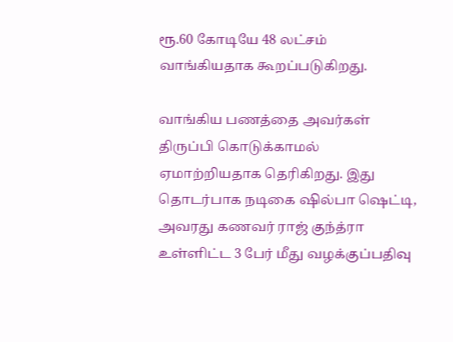ரூ.60 கோடியே 48 லட்சம் வாங்கியதாக கூறப்படுகிறது.

வாங்கிய பணத்தை அவர்கள் திருப்பி கொடுக்காமல் ஏமாற்றியதாக தெரிகிறது. இது தொடர்பாக நடிகை ஷில்பா ஷெட்டி, அவரது கணவர் ராஜ் குந்த்ரா உள்ளிட்ட 3 பேர் மீது வழக்குப்பதிவு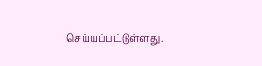செய்யப்பட்டுள்ளது.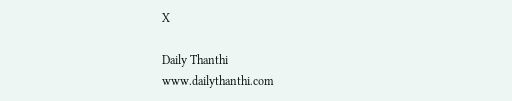X

Daily Thanthi
www.dailythanthi.com